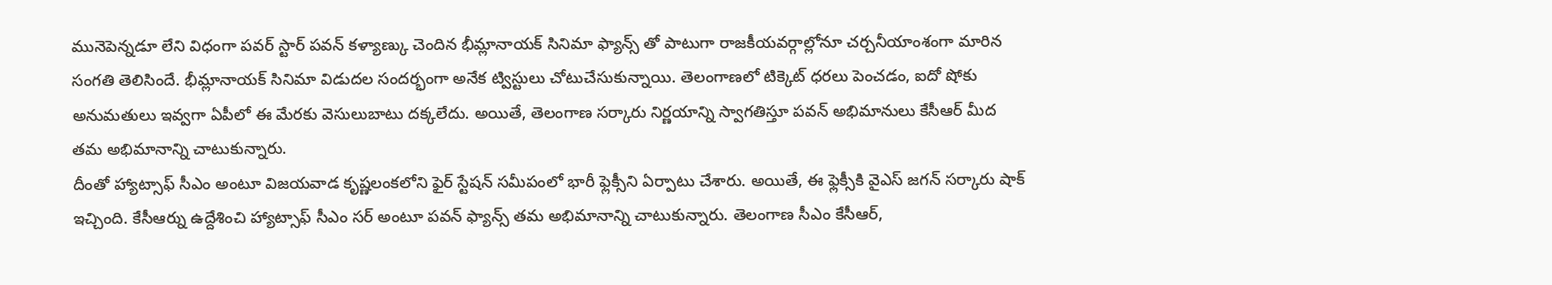మునెపెన్నడూ లేని విధంగా పవర్ స్టార్ పవన్ కళ్యాణ్కు చెందిన భీమ్లానాయక్ సినిమా ఫ్యాన్స్ తో పాటుగా రాజకీయవర్గాల్లోనూ చర్చనీయాంశంగా మారిన సంగతి తెలిసిందే. భీమ్లానాయక్ సినిమా విడుదల సందర్భంగా అనేక ట్విస్టులు చోటుచేసుకున్నాయి. తెలంగాణలో టిక్కెట్ ధరలు పెంచడం, ఐదో షోకు అనుమతులు ఇవ్వగా ఏపీలో ఈ మేరకు వెసులుబాటు దక్కలేదు. అయితే, తెలంగాణ సర్కారు నిర్ణయాన్ని స్వాగతిస్తూ పవన్ అభిమానులు కేసీఆర్ మీద తమ అభిమానాన్ని చాటుకున్నారు.
దీంతో హ్యాట్సాఫ్ సీఎం అంటూ విజయవాడ కృష్ణలంకలోని ఫైర్ స్టేషన్ సమీపంలో భారీ ఫ్లెక్సీని ఏర్పాటు చేశారు. అయితే, ఈ ఫ్లెక్సీకి వైఎస్ జగన్ సర్కారు షాక్ ఇచ్చింది. కేసీఆర్ను ఉద్దేశించి హ్యాట్సాఫ్ సీఎం సర్ అంటూ పవన్ ఫ్యాన్స్ తమ అభిమానాన్ని చాటుకున్నారు. తెలంగాణ సీఎం కేసీఆర్,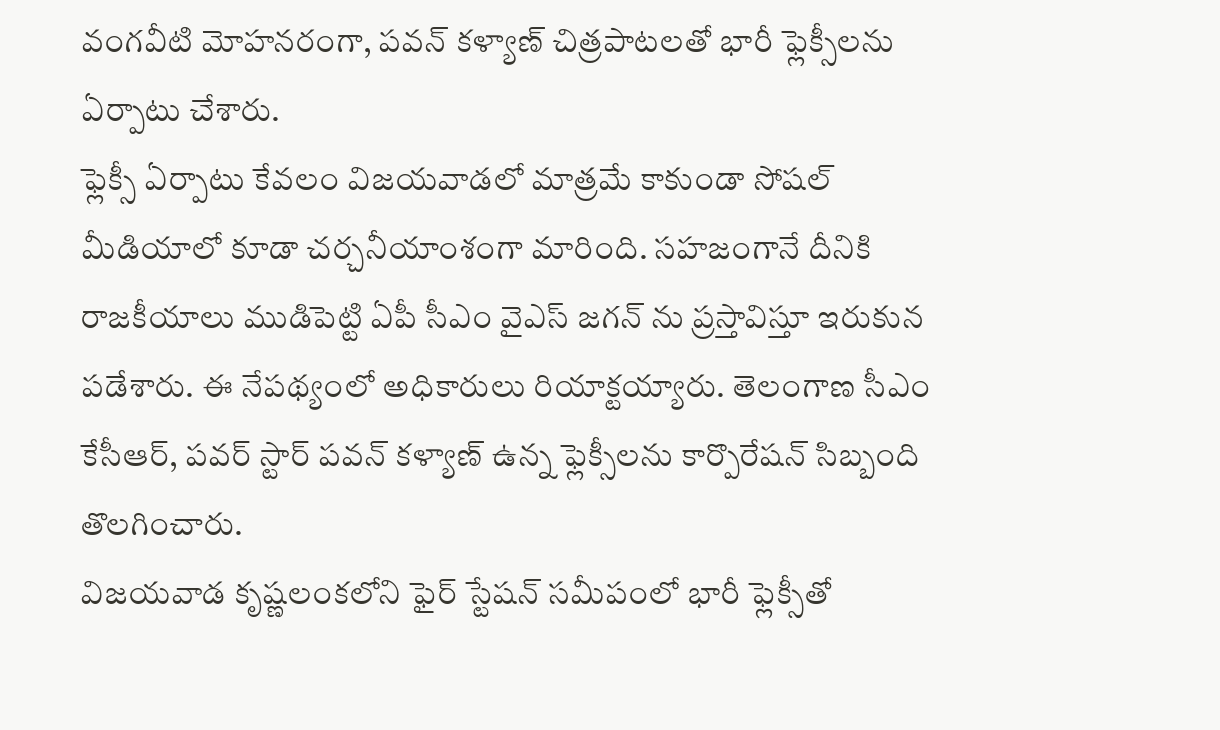వంగవీటి మోహనరంగా, పవన్ కళ్యాణ్ చిత్రపాటలతో భారీ ఫ్లెక్సీలను ఏర్పాటు చేశారు.
ఫ్లెక్సీ ఏర్పాటు కేవలం విజయవాడలో మాత్రమే కాకుండా సోషల్ మీడియాలో కూడా చర్చనీయాంశంగా మారింది. సహజంగానే దీనికి రాజకీయాలు ముడిపెట్టి ఏపీ సీఎం వైఎస్ జగన్ ను ప్రస్తావిస్తూ ఇరుకున పడేశారు. ఈ నేపథ్యంలో అధికారులు రియాక్టయ్యారు. తెలంగాణ సీఎం కేసీఆర్, పవర్ స్టార్ పవన్ కళ్యాణ్ ఉన్న ఫ్లెక్సీలను కార్పొరేషన్ సిబ్బంది తొలగించారు.
విజయవాడ కృష్ణలంకలోని ఫైర్ స్టేషన్ సమీపంలో భారీ ఫ్లెక్సీతో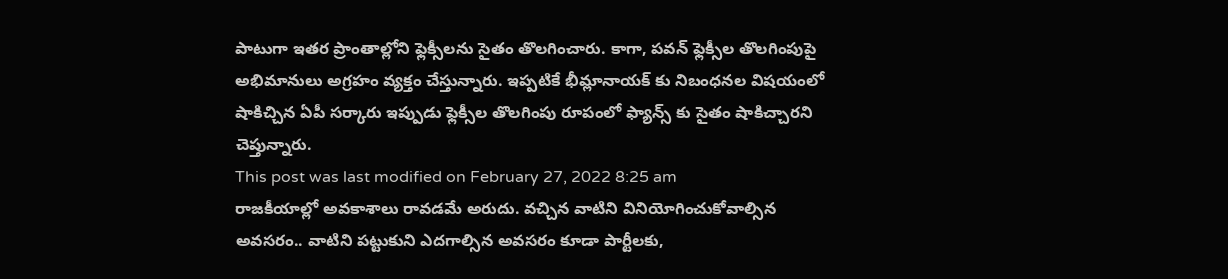పాటుగా ఇతర ప్రాంతాల్లోని ఫ్లెక్సీలను సైతం తొలగించారు. కాగా, పవన్ ఫ్లెక్సీల తొలగింపుపై అభిమానులు అగ్రహం వ్యక్తం చేస్తున్నారు. ఇప్పటికే భీమ్లానాయక్ కు నిబంధనల విషయంలో షాకిచ్చిన ఏపీ సర్కారు ఇప్పుడు ఫ్లెక్సీల తొలగింపు రూపంలో ఫ్యాన్స్ కు సైతం షాకిచ్చారని చెప్తున్నారు.
This post was last modified on February 27, 2022 8:25 am
రాజకీయాల్లో అవకాశాలు రావడమే అరుదు. వచ్చిన వాటిని వినియోగించుకోవాల్సిన అవసరం.. వాటిని పట్టుకుని ఎదగాల్సిన అవసరం కూడా పార్టీలకు,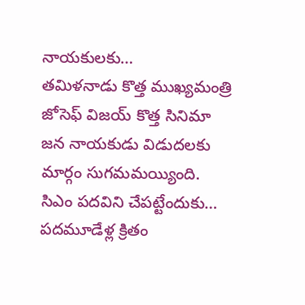నాయకులకు…
తమిళనాడు కొత్త ముఖ్యమంత్రి జోసెఫ్ విజయ్ కొత్త సినిమా జన నాయకుడు విడుదలకు మార్గం సుగమమయ్యింది. సిఎం పదవిని చేపట్టేందుకు…
పదమూడేళ్ల క్రితం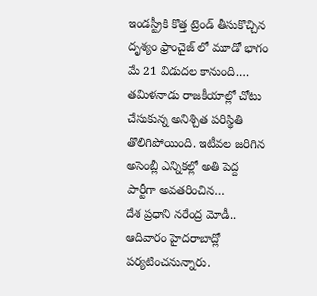ఇండస్ట్రీకి కొత్త ట్రెండ్ తీసుకొచ్చిన దృశ్యం ఫ్రాంచైజ్ లో మూడో భాగం మే 21 విడుదల కానుంది.…
తమిళనాడు రాజకీయాల్లో చోటు చేసుకున్న అనిశ్చిత పరిస్థితి తొలిగిపోయింది. ఇటీవల జరిగిన అసెంబ్లీ ఎన్నికల్లో అతి పెద్ద పార్టీగా అవతరించిన…
దేశ ప్రధాని నరేంద్ర మోడీ.. ఆదివారం హైదరాబాద్లో పర్యటించనున్నారు.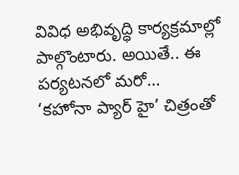వివిధ అభివృద్ధి కార్యక్రమాల్లో పాల్గొంటారు. అయితే.. ఈ పర్యటనలో మరో…
‘కహోనా ప్యార్ హై’ చిత్రంతో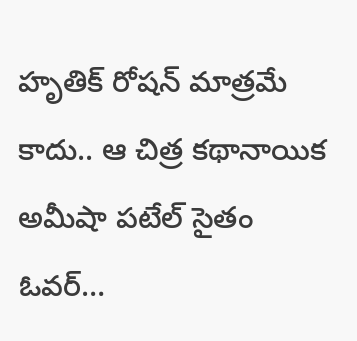హృతిక్ రోషన్ మాత్రమే కాదు.. ఆ చిత్ర కథానాయిక అమీషా పటేల్ సైతం ఓవర్…